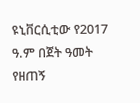ዩኒቨርሲቲው የ2017 ዓ.ም በጀት ዓመት የዘጠኝ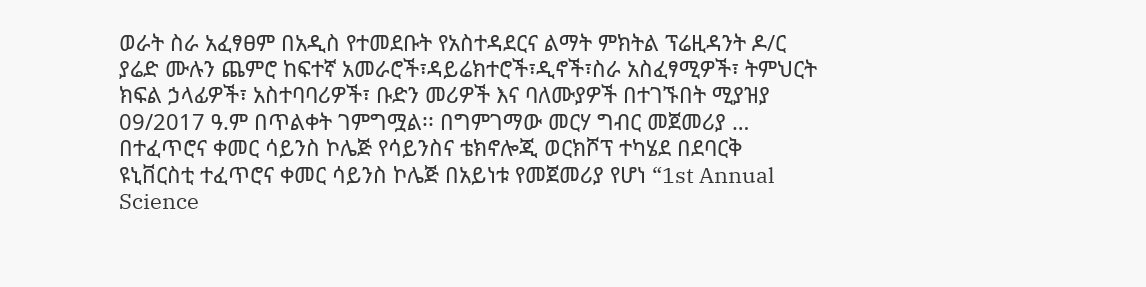ወራት ስራ አፈፃፀም በአዲስ የተመደቡት የአስተዳደርና ልማት ምክትል ፕሬዚዳንት ዶ/ር ያሬድ ሙሉን ጨምሮ ከፍተኛ አመራሮች፣ዳይሬክተሮች፣ዲኖች፣ስራ አስፈፃሚዎች፣ ትምህርት ክፍል ኃላፊዎች፣ አስተባባሪዎች፣ ቡድን መሪዎች እና ባለሙያዎች በተገኙበት ሚያዝያ 09/2017 ዓ.ም በጥልቀት ገምግሟል፡፡ በግምገማው መርሃ ግብር መጀመሪያ …
በተፈጥሮና ቀመር ሳይንስ ኮሌጅ የሳይንስና ቴክኖሎጂ ወርክሾፕ ተካሄደ በደባርቅ ዩኒቨርስቲ ተፈጥሮና ቀመር ሳይንስ ኮሌጅ በአይነቱ የመጀመሪያ የሆነ “1st Annual Science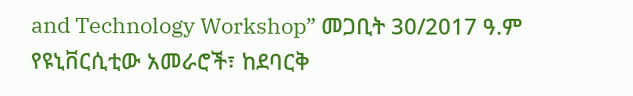and Technology Workshop” መጋቢት 30/2017 ዓ.ም የዩኒቨርሲቲው አመራሮች፣ ከደባርቅ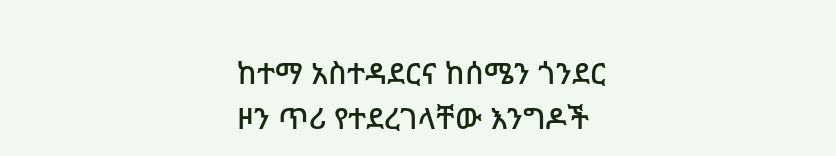ከተማ አስተዳደርና ከሰሜን ጎንደር ዞን ጥሪ የተደረገላቸው እንግዶች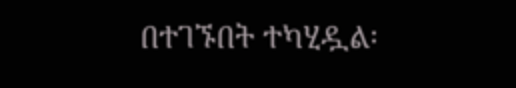በተገኙበት ተካሂዷል፡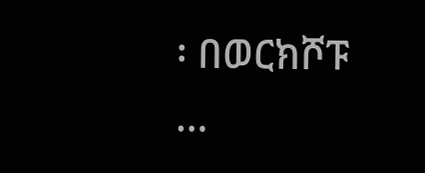፡ በወርክሾፑ …